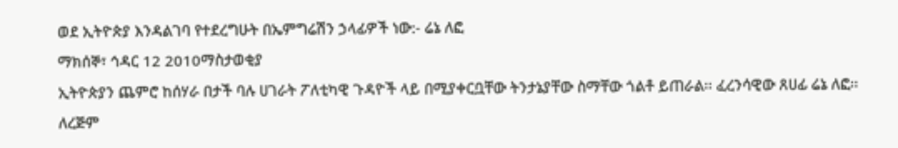ወደ ኢትዮጵያ እንዳልገባ የተደረግሁት በኤምግሬሽን ኃላፊዎች ነው:- ሬኔ ለፎ
ማክሰኞ፣ ኅዳር 12 2010ማስታወቂያ
ኢትዮጵያን ጨምሮ ከሰሃራ በታች ባሉ ሀገራት ፖለቲካዊ ጉዳዮች ላይ በሚያቀርቧቸው ትንታኔያቸው ስማቸው ጎልቶ ይጠራል፡፡ ፈረንሳዊው ጸሀፊ ሬኔ ለፎ፡፡ ለረጅም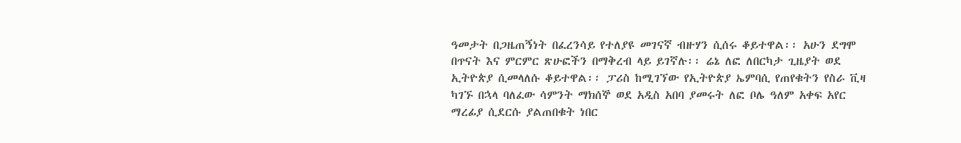ዓመታት በጋዜጠኝነት በፈረንሳይ የተለያዩ መገናኛ ብዙሃን ሲሰሩ ቆይተዋል፡፡ አሁን ደግሞ በጥናት እና ምርምር ጽሁፎችን በማቅረብ ላይ ይገኛሉ፡፡ ሬኔ ለፎ ለበርካታ ጊዜያት ወደ ኢትዮጵያ ሲመላለሱ ቆይተዋል፡፡ ፓሪስ ከሚገኘው የኢትዮጵያ ኤምባሲ የጠየቁትን የስራ ቪዛ ካገኙ በኋላ ባለፈው ሳምንት ማክሰኞ ወደ አዲስ አበባ ያመሩት ለፎ ቦሌ ዓለም አቀፍ አየር ማረፊያ ሲደርሱ ያልጠበቁት ነበር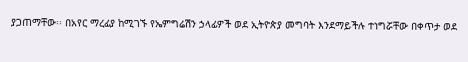ያጋጠማቸው፡፡ በአየር ማረፊያ ከሚገኙ የኤምግሬሽን ኃላፊዎች ወደ ኢትዮጵያ መግባት እንደማይችሉ ተነግሯቸው በቀጥታ ወደ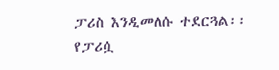ፓሪስ እንዲመለሱ ተደርጓል፡፡ የፓሪሷ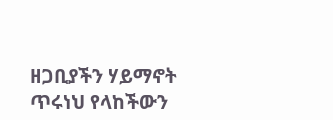ዘጋቢያችን ሃይማኖት ጥሩነህ የላከችውን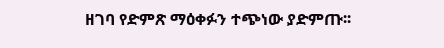ዘገባ የድምጽ ማዕቀፉን ተጭነው ያድምጡ፡፡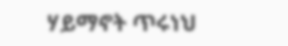ሃይማኖት ጥሩነህ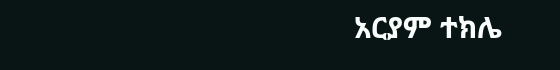አርያም ተክሌ